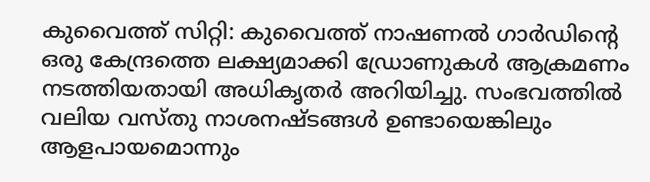കുവൈത്ത് സിറ്റി: കുവൈത്ത് നാഷണൽ ഗാർഡിന്റെ ഒരു കേന്ദ്രത്തെ ലക്ഷ്യമാക്കി ഡ്രോണുകൾ ആക്രമണം നടത്തിയതായി അധികൃതർ അറിയിച്ചു. സംഭവത്തിൽ വലിയ വസ്തു നാശനഷ്ടങ്ങൾ ഉണ്ടായെങ്കിലും ആളപായമൊന്നും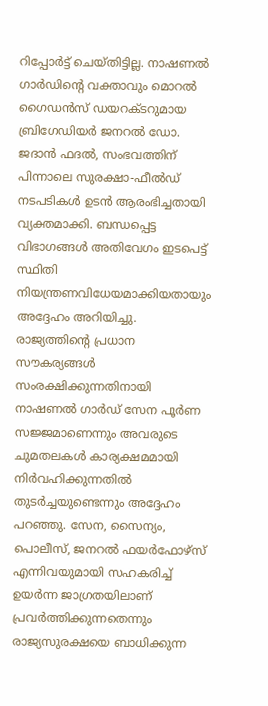റിപ്പോർട്ട് ചെയ്തിട്ടില്ല. നാഷണൽ ഗാർഡിന്റെ വക്താവും മൊറൽ ഗൈഡൻസ് ഡയറക്ടറുമായ ബ്രിഗേഡിയർ ജനറൽ ഡോ. ജദാൻ ഫദൽ, സംഭവത്തിന് പിന്നാലെ സുരക്ഷാ-ഫീൽഡ് നടപടികൾ ഉടൻ ആരംഭിച്ചതായി വ്യക്തമാക്കി. ബന്ധപ്പെട്ട വിഭാഗങ്ങൾ അതിവേഗം ഇടപെട്ട് സ്ഥിതി നിയന്ത്രണവിധേയമാക്കിയതായും അദ്ദേഹം അറിയിച്ചു.
രാജ്യത്തിന്റെ പ്രധാന സൗകര്യങ്ങൾ സംരക്ഷിക്കുന്നതിനായി നാഷണൽ ഗാർഡ് സേന പൂർണ സജ്ജമാണെന്നും അവരുടെ ചുമതലകൾ കാര്യക്ഷമമായി നിർവഹിക്കുന്നതിൽ തുടർച്ചയുണ്ടെന്നും അദ്ദേഹം പറഞ്ഞു. സേന, സൈന്യം, പൊലീസ്, ജനറൽ ഫയർഫോഴ്സ് എന്നിവയുമായി സഹകരിച്ച് ഉയർന്ന ജാഗ്രതയിലാണ് പ്രവർത്തിക്കുന്നതെന്നും രാജ്യസുരക്ഷയെ ബാധിക്കുന്ന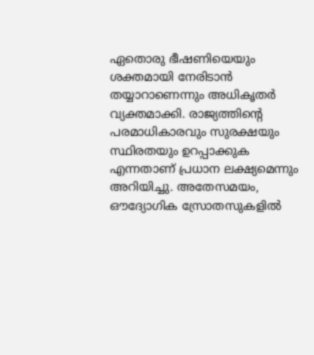ഏതൊരു ഭീഷണിയെയും ശക്തമായി നേരിടാൻ തയ്യാറാണെന്നും അധികൃതർ വ്യക്തമാക്കി. രാജ്യത്തിന്റെ പരമാധികാരവും സുരക്ഷയും സ്ഥിരതയും ഉറപ്പാക്കുക എന്നതാണ് പ്രധാന ലക്ഷ്യമെന്നും അറിയിച്ചു. അതേസമയം, ഔദ്യോഗിക സ്രോതസുകളിൽ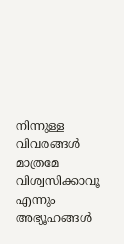നിന്നുള്ള വിവരങ്ങൾ മാത്രമേ വിശ്വസിക്കാവൂ എന്നും അഭ്യൂഹങ്ങൾ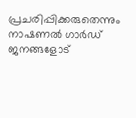പ്രചരിപ്പിക്കരുതെന്നും നാഷണൽ ഗാർഡ് ജനങ്ങളോട്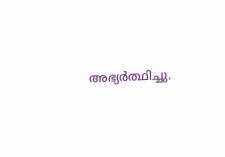അഭ്യർത്ഥിച്ചു.